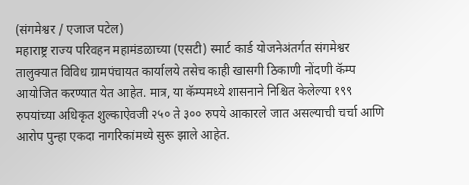(संगमेश्वर / एजाज पटेल)
महाराष्ट्र राज्य परिवहन महामंडळाच्या (एसटी) स्मार्ट कार्ड योजनेअंतर्गत संगमेश्वर तालुक्यात विविध ग्रामपंचायत कार्यालये तसेच काही खासगी ठिकाणी नोंदणी कॅम्प आयोजित करण्यात येत आहेत. मात्र, या कॅम्पमध्ये शासनाने निश्चित केलेल्या १९९ रुपयांच्या अधिकृत शुल्काऐवजी २५० ते ३०० रुपये आकारले जात असल्याची चर्चा आणि आरोप पुन्हा एकदा नागरिकांमध्ये सुरू झाले आहेत.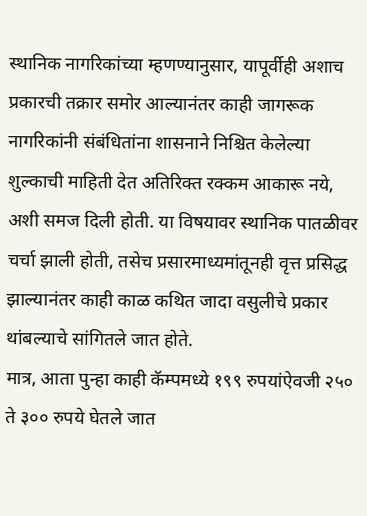स्थानिक नागरिकांच्या म्हणण्यानुसार, यापूर्वीही अशाच प्रकारची तक्रार समोर आल्यानंतर काही जागरूक नागरिकांनी संबंधितांना शासनाने निश्चित केलेल्या शुल्काची माहिती देत अतिरिक्त रक्कम आकारू नये, अशी समज दिली होती. या विषयावर स्थानिक पातळीवर चर्चा झाली होती, तसेच प्रसारमाध्यमांतूनही वृत्त प्रसिद्ध झाल्यानंतर काही काळ कथित जादा वसुलीचे प्रकार थांबल्याचे सांगितले जात होते.
मात्र, आता पुन्हा काही कॅम्पमध्ये १९९ रुपयांऐवजी २५० ते ३०० रुपये घेतले जात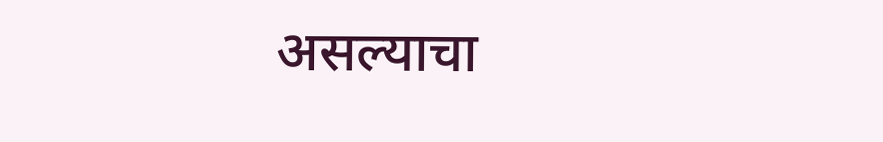असल्याचा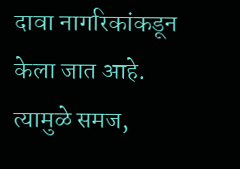दावा नागरिकांकडून केला जात आहे. त्यामुळे समज,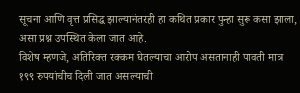सूचना आणि वृत्त प्रसिद्ध झाल्यानंतरही हा कथित प्रकार पुन्हा सुरू कसा झाला, असा प्रश्न उपस्थित केला जात आहे.
विशेष म्हणजे, अतिरिक्त रक्कम घेतल्याचा आरोप असतानाही पावती मात्र १९९ रुपयांचीच दिली जात असल्याची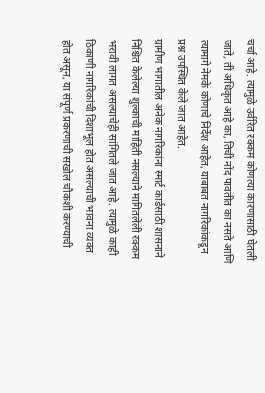चर्चा आहे. त्यामुळे उर्वरित रक्कम कोणत्या कारणासाठी घेतली जाते, ती अधिकृत आहे का, तिची नोंद पावतीत का नसते आणि त्यामागे नेमके कोणाचे निर्देश आहेत, याबाबत नागरिकांकडून प्रश्न उपस्थित केले जात आहेत.
ग्रामीण भागातील अनेक नागरिकांना स्मार्ट कार्डसाठी शासनाने निश्चित केलेल्या शुल्काची माहिती नसल्याने मागितलेली रक्कम भरावी लागत असल्याचेही सांगितले जात आहे. त्यामुळे काही ठिकाणी नागरिकांची दिशाभूल होत असल्याची भावना व्यक्त होत असून, या संपूर्ण प्रकरणाची सखोल चौकशी करण्याची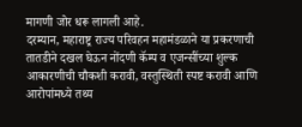मागणी जोर धरू लागली आहे.
दरम्यान, महाराष्ट्र राज्य परिवहन महामंडळाने या प्रकरणाची तातडीने दखल घेऊन नोंदणी कॅम्प व एजन्सींच्या शुल्क आकारणीची चौकशी करावी, वस्तुस्थिती स्पष्ट करावी आणि आरोपांमध्ये तथ्य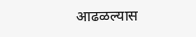आढळल्यास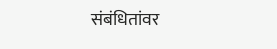संबंधितांवर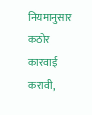नियमानुसार कठोर कारवाई करावी,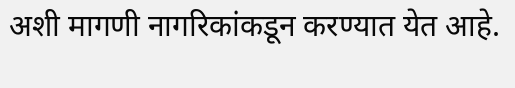अशी मागणी नागरिकांकडून करण्यात येत आहे.